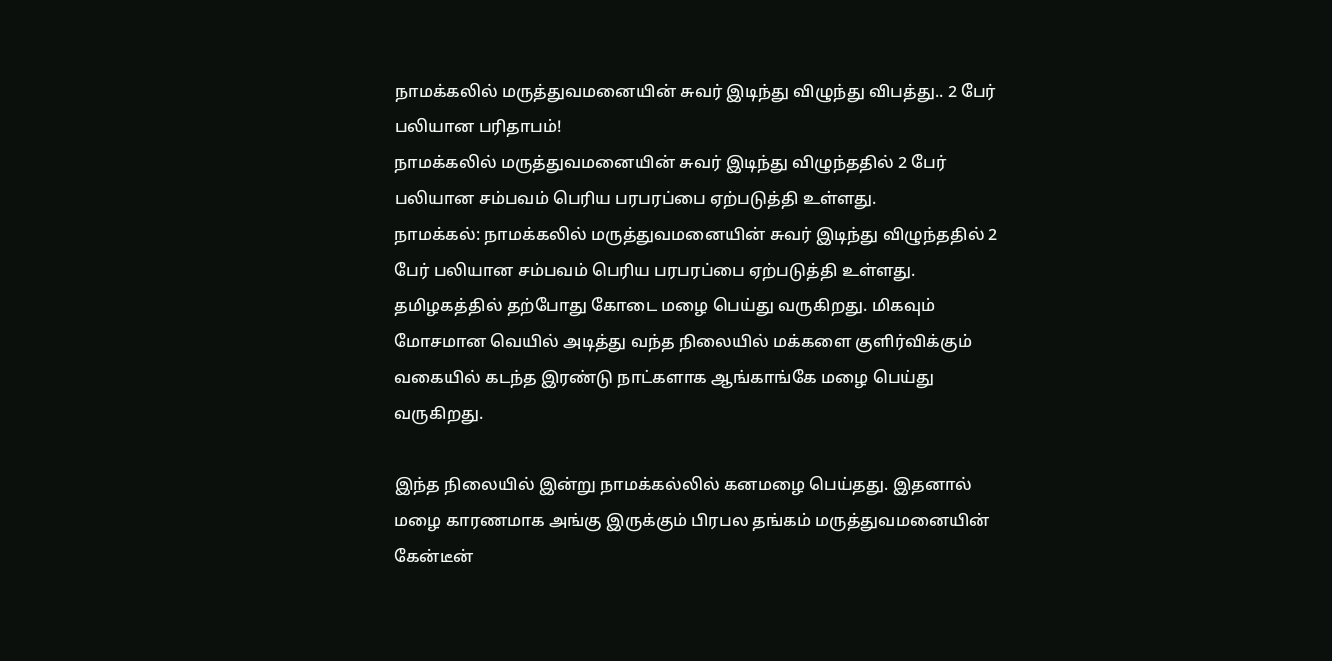நாமக்கலில் மருத்துவமனையின் சுவர் இடிந்து விழுந்து விபத்து.. 2 பேர் பலியான பரிதாபம்!
நாமக்கலில் மருத்துவமனையின் சுவர் இடிந்து விழுந்ததில் 2 பேர் பலியான சம்பவம் பெரிய பரபரப்பை ஏற்படுத்தி உள்ளது.
நாமக்கல்: நாமக்கலில் மருத்துவமனையின் சுவர் இடிந்து விழுந்ததில் 2 பேர் பலியான சம்பவம் பெரிய பரபரப்பை ஏற்படுத்தி உள்ளது.
தமிழகத்தில் தற்போது கோடை மழை பெய்து வருகிறது. மிகவும் மோசமான வெயில் அடித்து வந்த நிலையில் மக்களை குளிர்விக்கும் வகையில் கடந்த இரண்டு நாட்களாக ஆங்காங்கே மழை பெய்து வருகிறது.

இந்த நிலையில் இன்று நாமக்கல்லில் கனமழை பெய்தது. இதனால் மழை காரணமாக அங்கு இருக்கும் பிரபல தங்கம் மருத்துவமனையின் கேன்டீன்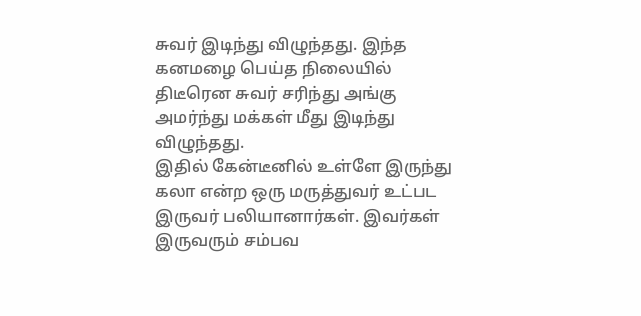சுவர் இடிந்து விழுந்தது. இந்த கனமழை பெய்த நிலையில் திடீரென சுவர் சரிந்து அங்கு அமர்ந்து மக்கள் மீது இடிந்து விழுந்தது.
இதில் கேன்டீனில் உள்ளே இருந்து கலா என்ற ஒரு மருத்துவர் உட்பட இருவர் பலியானார்கள். இவர்கள் இருவரும் சம்பவ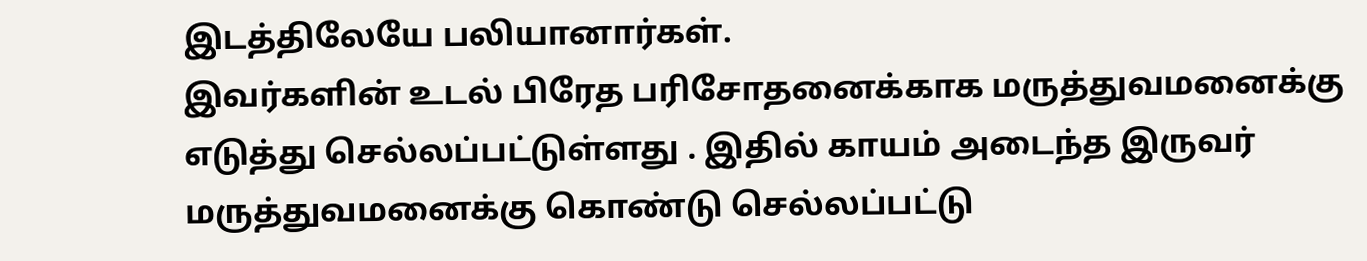இடத்திலேயே பலியானார்கள்.
இவர்களின் உடல் பிரேத பரிசோதனைக்காக மருத்துவமனைக்கு எடுத்து செல்லப்பட்டுள்ளது . இதில் காயம் அடைந்த இருவர் மருத்துவமனைக்கு கொண்டு செல்லப்பட்டு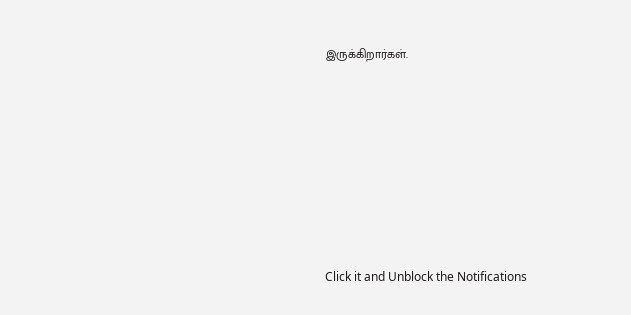இருக்கிறார்கள்.












Click it and Unblock the Notifications